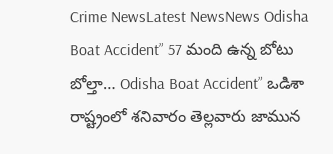Crime NewsLatest NewsNews Odisha Boat Accident” 57 మంది ఉన్న బోటు బోల్తా… Odisha Boat Accident” ఒడిశా రాష్ట్రంలో శనివారం తెల్లవారు జామున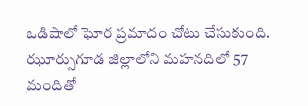ఒడిషాలో ఘోర ప్రమాదం చోటు చేసుకుంది. ఝూర్సుగూడ జిల్లాలోని మహనదిలో 57 మందితో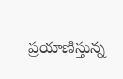ప్రయాణిస్తున్న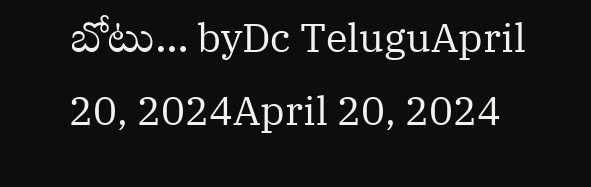బోటు… byDc TeluguApril 20, 2024April 20, 2024